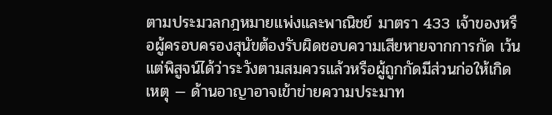ตามประมวลกฎหมายแพ่งและพาณิชย์ มาตรา 433 เจ้าของหรือผู้ครอบครองสุนัขต้องรับผิดชอบความเสียหายจากการกัด เว้นแต่พิสูจน์ได้ว่าระวังตามสมควรแล้วหรือผู้ถูกกัดมีส่วนก่อให้เกิดเหตุ — ด้านอาญาอาจเข้าข่ายความประมาท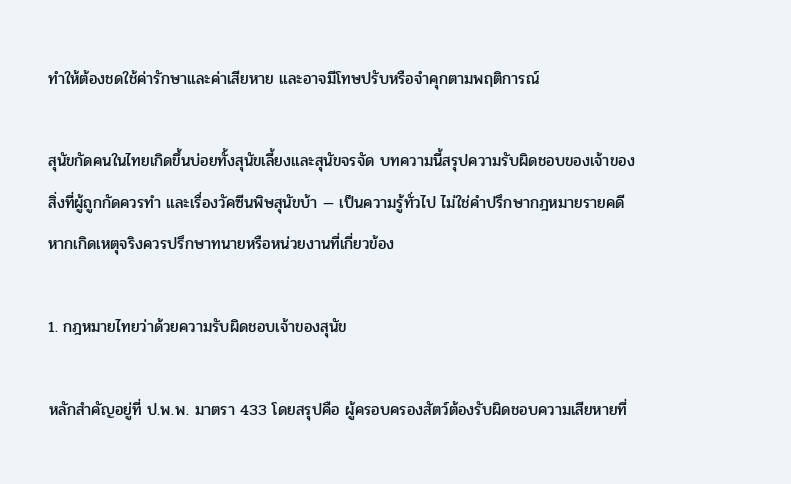ทำให้ต้องชดใช้ค่ารักษาและค่าเสียหาย และอาจมีโทษปรับหรือจำคุกตามพฤติการณ์

สุนัขกัดคนในไทยเกิดขึ้นบ่อยทั้งสุนัขเลี้ยงและสุนัขจรจัด บทความนี้สรุปความรับผิดชอบของเจ้าของ สิ่งที่ผู้ถูกกัดควรทำ และเรื่องวัคซีนพิษสุนัขบ้า — เป็นความรู้ทั่วไป ไม่ใช่คำปรึกษากฎหมายรายคดี หากเกิดเหตุจริงควรปรึกษาทนายหรือหน่วยงานที่เกี่ยวข้อง

1. กฎหมายไทยว่าด้วยความรับผิดชอบเจ้าของสุนัข

หลักสำคัญอยู่ที่ ป.พ.พ. มาตรา 433 โดยสรุปคือ ผู้ครอบครองสัตว์ต้องรับผิดชอบความเสียหายที่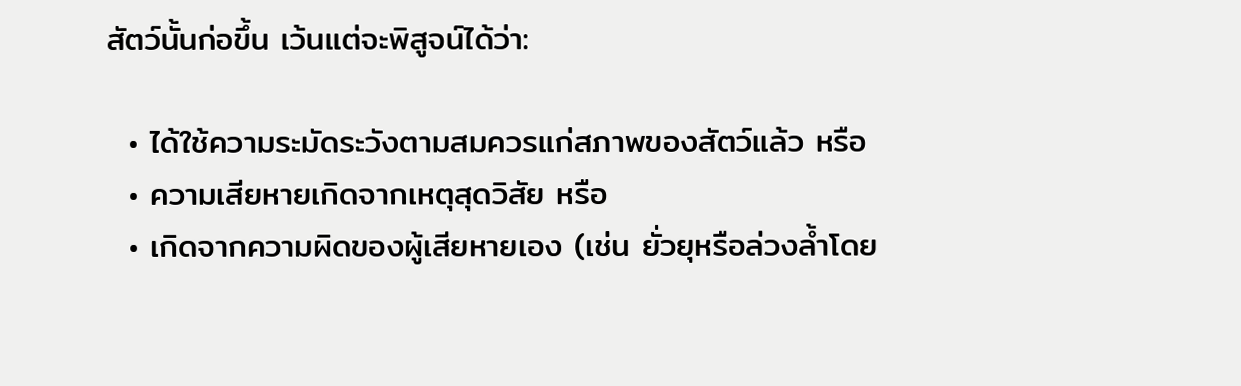สัตว์นั้นก่อขึ้น เว้นแต่จะพิสูจน์ได้ว่า:

  • ได้ใช้ความระมัดระวังตามสมควรแก่สภาพของสัตว์แล้ว หรือ
  • ความเสียหายเกิดจากเหตุสุดวิสัย หรือ
  • เกิดจากความผิดของผู้เสียหายเอง (เช่น ยั่วยุหรือล่วงล้ำโดย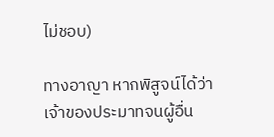ไม่ชอบ)

ทางอาญา หากพิสูจน์ได้ว่าเจ้าของประมาทจนผู้อื่น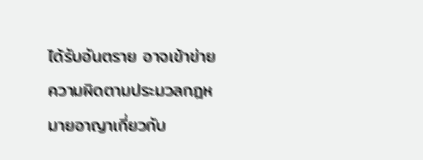ได้รับอันตราย อาจเข้าข่ายความผิดตามประมวลกฎหมายอาญาเกี่ยวกับ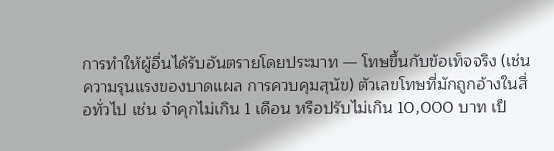การทำให้ผู้อื่นได้รับอันตรายโดยประมาท — โทษขึ้นกับข้อเท็จจริง (เช่น ความรุนแรงของบาดแผล การควบคุมสุนัข) ตัวเลขโทษที่มักถูกอ้างในสื่อทั่วไป เช่น จำคุกไม่เกิน 1 เดือน หรือปรับไม่เกิน 10,000 บาท เป็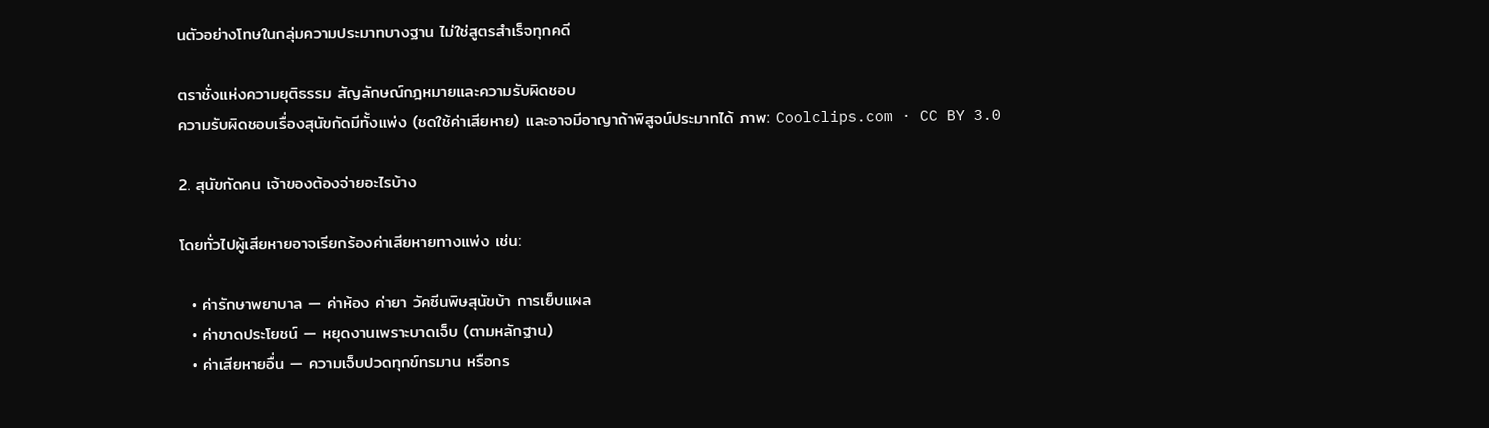นตัวอย่างโทษในกลุ่มความประมาทบางฐาน ไม่ใช่สูตรสำเร็จทุกคดี

ตราชั่งแห่งความยุติธรรม สัญลักษณ์กฎหมายและความรับผิดชอบ
ความรับผิดชอบเรื่องสุนัขกัดมีทั้งแพ่ง (ชดใช้ค่าเสียหาย) และอาจมีอาญาถ้าพิสูจน์ประมาทได้ ภาพ: Coolclips.com · CC BY 3.0

2. สุนัขกัดคน เจ้าของต้องจ่ายอะไรบ้าง

โดยทั่วไปผู้เสียหายอาจเรียกร้องค่าเสียหายทางแพ่ง เช่น:

  • ค่ารักษาพยาบาล — ค่าห้อง ค่ายา วัคซีนพิษสุนัขบ้า การเย็บแผล
  • ค่าขาดประโยชน์ — หยุดงานเพราะบาดเจ็บ (ตามหลักฐาน)
  • ค่าเสียหายอื่น — ความเจ็บปวดทุกข์ทรมาน หรือกร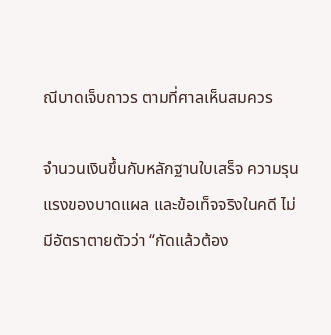ณีบาดเจ็บถาวร ตามที่ศาลเห็นสมควร

จำนวนเงินขึ้นกับหลักฐานใบเสร็จ ความรุนแรงของบาดแผล และข้อเท็จจริงในคดี ไม่มีอัตราตายตัวว่า “กัดแล้วต้อง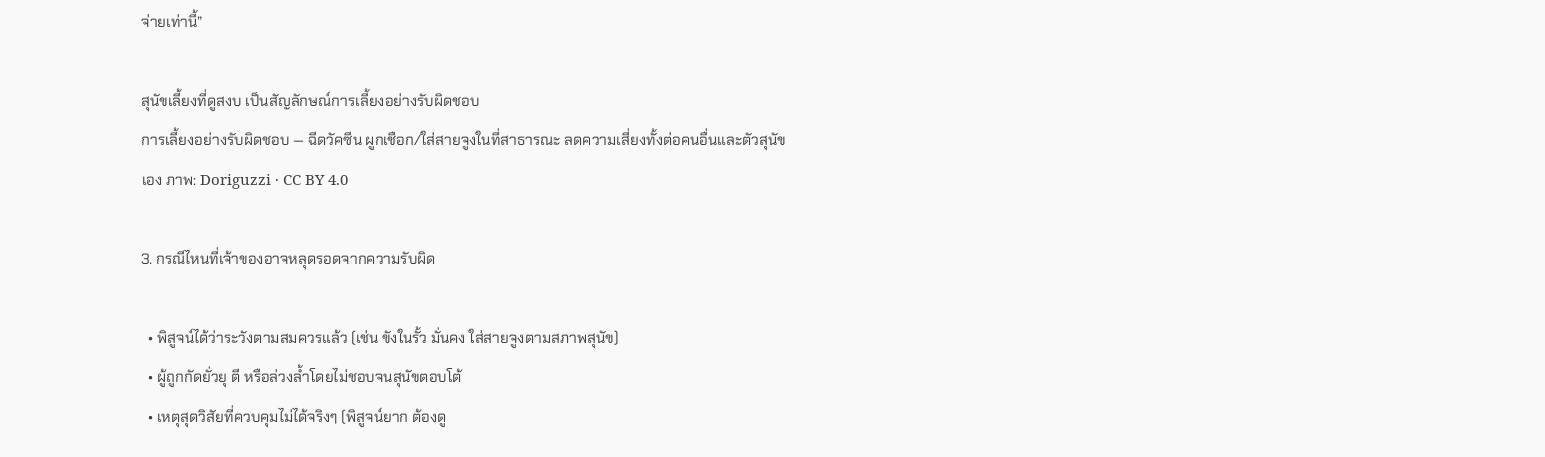จ่ายเท่านี้”

สุนัขเลี้ยงที่ดูสงบ เป็นสัญลักษณ์การเลี้ยงอย่างรับผิดชอบ
การเลี้ยงอย่างรับผิดชอบ — ฉีดวัคซีน ผูกเชือก/ใส่สายจูงในที่สาธารณะ ลดความเสี่ยงทั้งต่อคนอื่นและตัวสุนัขเอง ภาพ: Doriguzzi · CC BY 4.0

3. กรณีไหนที่เจ้าของอาจหลุดรอดจากความรับผิด

  • พิสูจน์ได้ว่าระวังตามสมควรแล้ว (เช่น ขังในรั้ว มั่นคง ใส่สายจูงตามสภาพสุนัข)
  • ผู้ถูกกัดยั่วยุ ตี หรือล่วงล้ำโดยไม่ชอบจนสุนัขตอบโต้
  • เหตุสุดวิสัยที่ควบคุมไม่ได้จริงๆ (พิสูจน์ยาก ต้องดู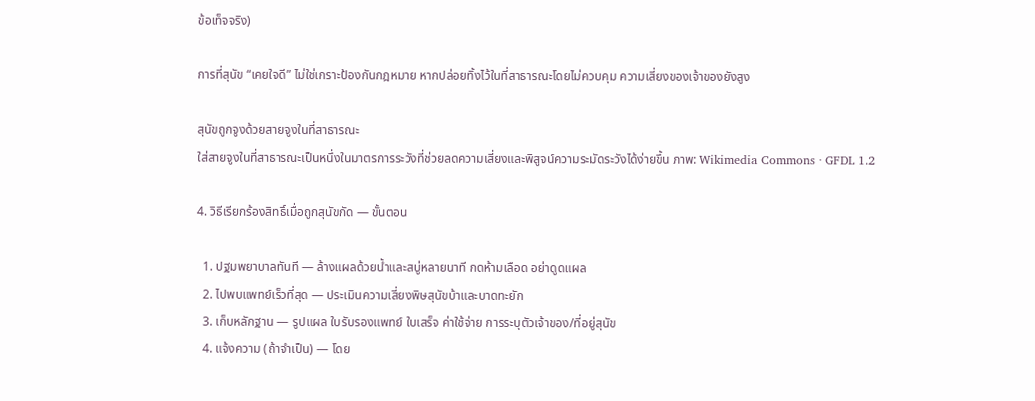ข้อเท็จจริง)

การที่สุนัข “เคยใจดี” ไม่ใช่เกราะป้องกันกฎหมาย หากปล่อยทิ้งไว้ในที่สาธารณะโดยไม่ควบคุม ความเสี่ยงของเจ้าของยังสูง

สุนัขถูกจูงด้วยสายจูงในที่สาธารณะ
ใส่สายจูงในที่สาธารณะเป็นหนึ่งในมาตรการระวังที่ช่วยลดความเสี่ยงและพิสูจน์ความระมัดระวังได้ง่ายขึ้น ภาพ: Wikimedia Commons · GFDL 1.2

4. วิธีเรียกร้องสิทธิ์เมื่อถูกสุนัขกัด — ขั้นตอน

  1. ปฐมพยาบาลทันที — ล้างแผลด้วยน้ำและสบู่หลายนาที กดห้ามเลือด อย่าดูดแผล
  2. ไปพบแพทย์เร็วที่สุด — ประเมินความเสี่ยงพิษสุนัขบ้าและบาดทะยัก
  3. เก็บหลักฐาน — รูปแผล ใบรับรองแพทย์ ใบเสร็จ ค่าใช้จ่าย การระบุตัวเจ้าของ/ที่อยู่สุนัข
  4. แจ้งความ (ถ้าจำเป็น) — โดย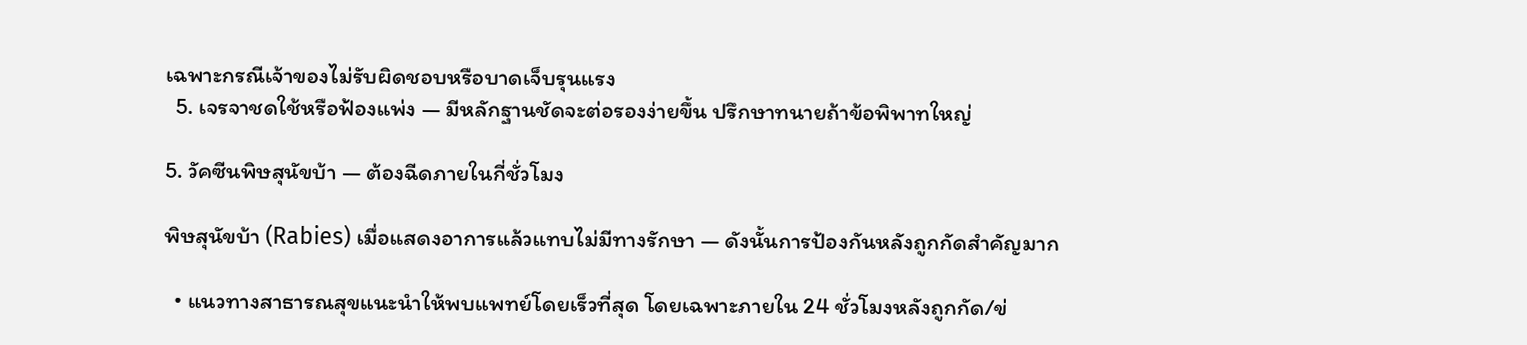เฉพาะกรณีเจ้าของไม่รับผิดชอบหรือบาดเจ็บรุนแรง
  5. เจรจาชดใช้หรือฟ้องแพ่ง — มีหลักฐานชัดจะต่อรองง่ายขึ้น ปรึกษาทนายถ้าข้อพิพาทใหญ่

5. วัคซีนพิษสุนัขบ้า — ต้องฉีดภายในกี่ชั่วโมง

พิษสุนัขบ้า (Rabies) เมื่อแสดงอาการแล้วแทบไม่มีทางรักษา — ดังนั้นการป้องกันหลังถูกกัดสำคัญมาก

  • แนวทางสาธารณสุขแนะนำให้พบแพทย์โดยเร็วที่สุด โดยเฉพาะภายใน 24 ชั่วโมงหลังถูกกัด/ข่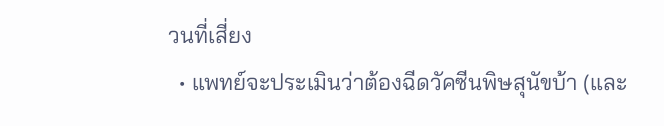วนที่เสี่ยง
  • แพทย์จะประเมินว่าต้องฉีดวัคซีนพิษสุนัขบ้า (และ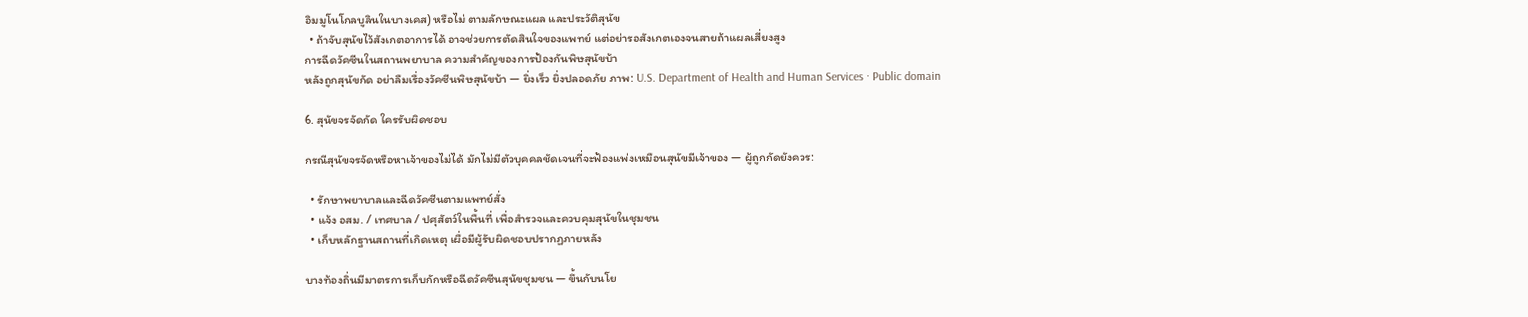อิมมูโนโกลบูลินในบางเคส) หรือไม่ ตามลักษณะแผล และประวัติสุนัข
  • ถ้าจับสุนัขไว้สังเกตอาการได้ อาจช่วยการตัดสินใจของแพทย์ แต่อย่ารอสังเกตเองจนสายถ้าแผลเสี่ยงสูง
การฉีดวัคซีนในสถานพยาบาล ความสำคัญของการป้องกันพิษสุนัขบ้า
หลังถูกสุนัขกัด อย่าลืมเรื่องวัคซีนพิษสุนัขบ้า — ยิ่งเร็ว ยิ่งปลอดภัย ภาพ: U.S. Department of Health and Human Services · Public domain

6. สุนัขจรจัดกัด ใครรับผิดชอบ

กรณีสุนัขจรจัดหรือหาเจ้าของไม่ได้ มักไม่มีตัวบุคคลชัดเจนที่จะฟ้องแพ่งเหมือนสุนัขมีเจ้าของ — ผู้ถูกกัดยังควร:

  • รักษาพยาบาลและฉีดวัคซีนตามแพทย์สั่ง
  • แจ้ง อสม. / เทศบาล / ปศุสัตว์ในพื้นที่ เพื่อสำรวจและควบคุมสุนัขในชุมชน
  • เก็บหลักฐานสถานที่เกิดเหตุ เผื่อมีผู้รับผิดชอบปรากฏภายหลัง

บางท้องถิ่นมีมาตรการเก็บกักหรือฉีดวัคซีนสุนัขชุมชน — ขึ้นกับนโย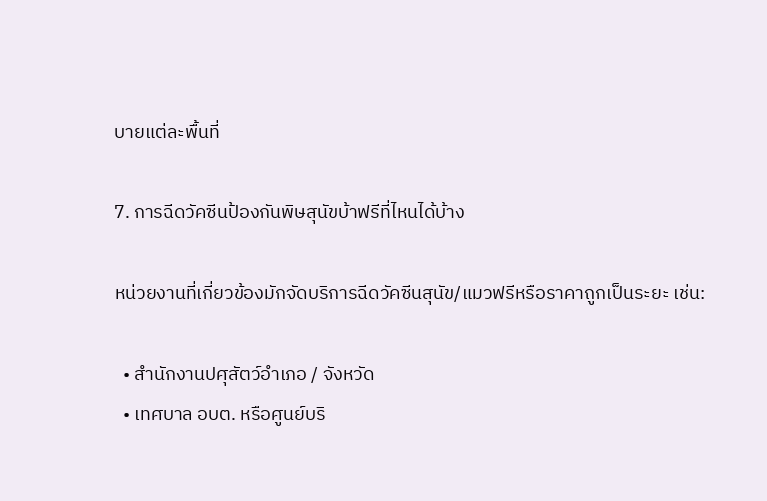บายแต่ละพื้นที่

7. การฉีดวัคซีนป้องกันพิษสุนัขบ้าฟรีที่ไหนได้บ้าง

หน่วยงานที่เกี่ยวข้องมักจัดบริการฉีดวัคซีนสุนัข/แมวฟรีหรือราคาถูกเป็นระยะ เช่น:

  • สำนักงานปศุสัตว์อำเภอ / จังหวัด
  • เทศบาล อบต. หรือศูนย์บริ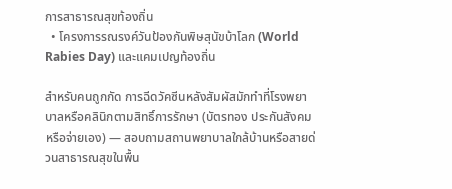การสาธารณสุขท้องถิ่น
  • โครงการรณรงค์วันป้องกันพิษสุนัขบ้าโลก (World Rabies Day) และแคมเปญท้องถิ่น

สำหรับคนถูกกัด การฉีดวัคซีนหลังสัมผัสมักทำที่โรงพยาบาลหรือคลินิกตามสิทธิ์การรักษา (บัตรทอง ประกันสังคม หรือจ่ายเอง) — สอบถามสถานพยาบาลใกล้บ้านหรือสายด่วนสาธารณสุขในพื้น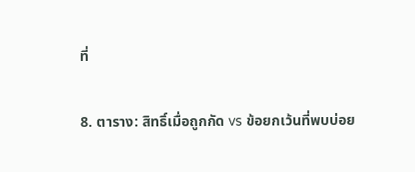ที่

8. ตาราง: สิทธิ์เมื่อถูกกัด vs ข้อยกเว้นที่พบบ่อย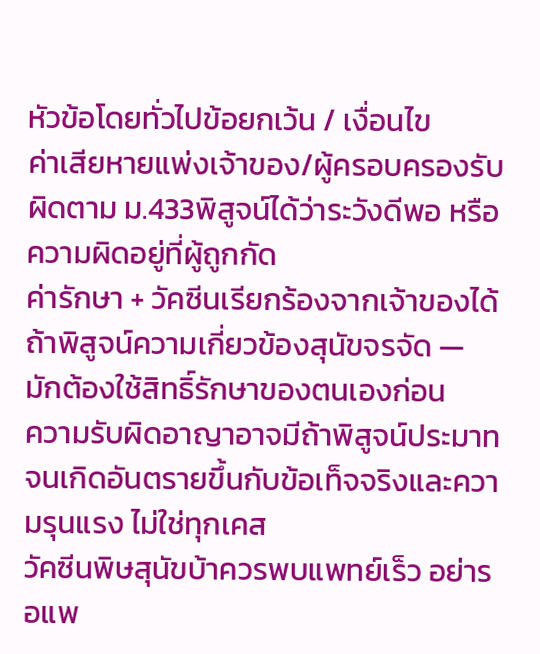หัวข้อโดยทั่วไปข้อยกเว้น / เงื่อนไข
ค่าเสียหายแพ่งเจ้าของ/ผู้ครอบครองรับผิดตาม ม.433พิสูจน์ได้ว่าระวังดีพอ หรือความผิดอยู่ที่ผู้ถูกกัด
ค่ารักษา + วัคซีนเรียกร้องจากเจ้าของได้ถ้าพิสูจน์ความเกี่ยวข้องสุนัขจรจัด — มักต้องใช้สิทธิ์รักษาของตนเองก่อน
ความรับผิดอาญาอาจมีถ้าพิสูจน์ประมาทจนเกิดอันตรายขึ้นกับข้อเท็จจริงและความรุนแรง ไม่ใช่ทุกเคส
วัคซีนพิษสุนัขบ้าควรพบแพทย์เร็ว อย่ารอแพ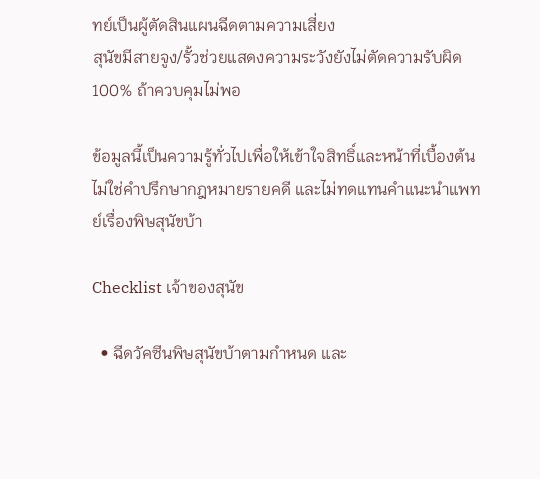ทย์เป็นผู้ตัดสินแผนฉีดตามความเสี่ยง
สุนัขมีสายจูง/รั้วช่วยแสดงความระวังยังไม่ตัดความรับผิด 100% ถ้าควบคุมไม่พอ

ข้อมูลนี้เป็นความรู้ทั่วไปเพื่อให้เข้าใจสิทธิ์และหน้าที่เบื้องต้น ไม่ใช่คำปรึกษากฎหมายรายคดี และไม่ทดแทนคำแนะนำแพทย์เรื่องพิษสุนัขบ้า

Checklist เจ้าของสุนัข

  • ฉีดวัคซีนพิษสุนัขบ้าตามกำหนด และ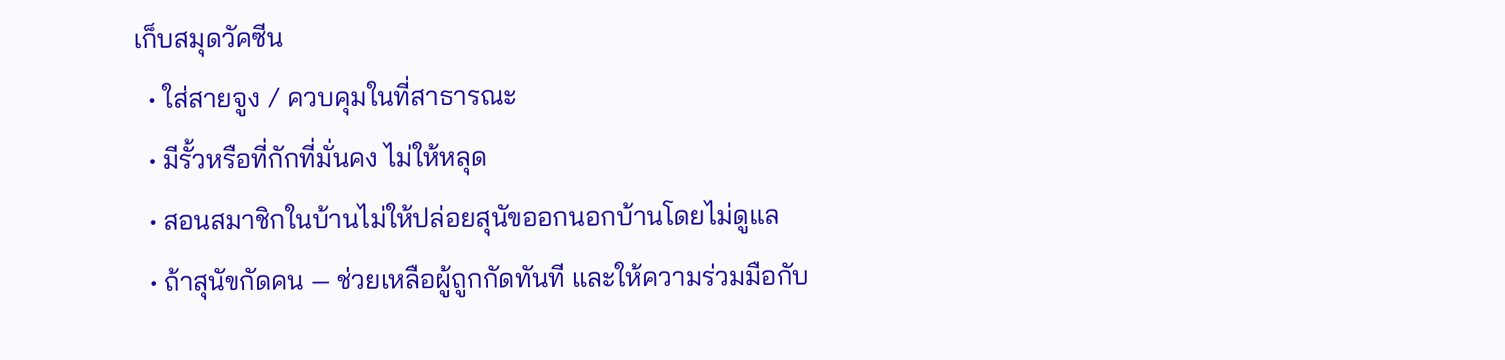เก็บสมุดวัคซีน
  • ใส่สายจูง / ควบคุมในที่สาธารณะ
  • มีรั้วหรือที่กักที่มั่นคง ไม่ให้หลุด
  • สอนสมาชิกในบ้านไม่ให้ปล่อยสุนัขออกนอกบ้านโดยไม่ดูแล
  • ถ้าสุนัขกัดคน — ช่วยเหลือผู้ถูกกัดทันที และให้ความร่วมมือกับ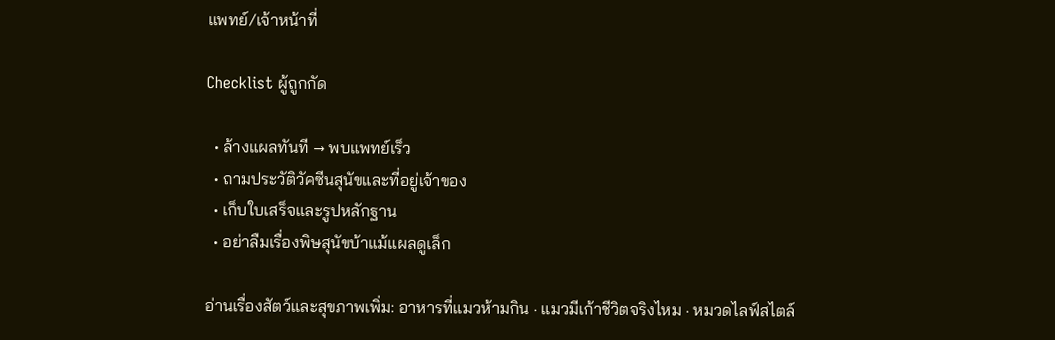แพทย์/เจ้าหน้าที่

Checklist ผู้ถูกกัด

  • ล้างแผลทันที → พบแพทย์เร็ว
  • ถามประวัติวัคซีนสุนัขและที่อยู่เจ้าของ
  • เก็บใบเสร็จและรูปหลักฐาน
  • อย่าลืมเรื่องพิษสุนัขบ้าแม้แผลดูเล็ก

อ่านเรื่องสัตว์และสุขภาพเพิ่ม: อาหารที่แมวห้ามกิน · แมวมีเก้าชีวิตจริงไหม · หมวดไลฟ์สไตล์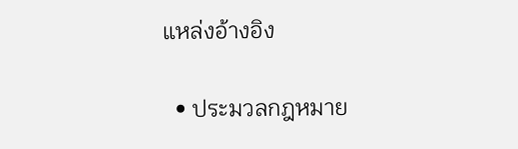แหล่งอ้างอิง

  • ประมวลกฎหมาย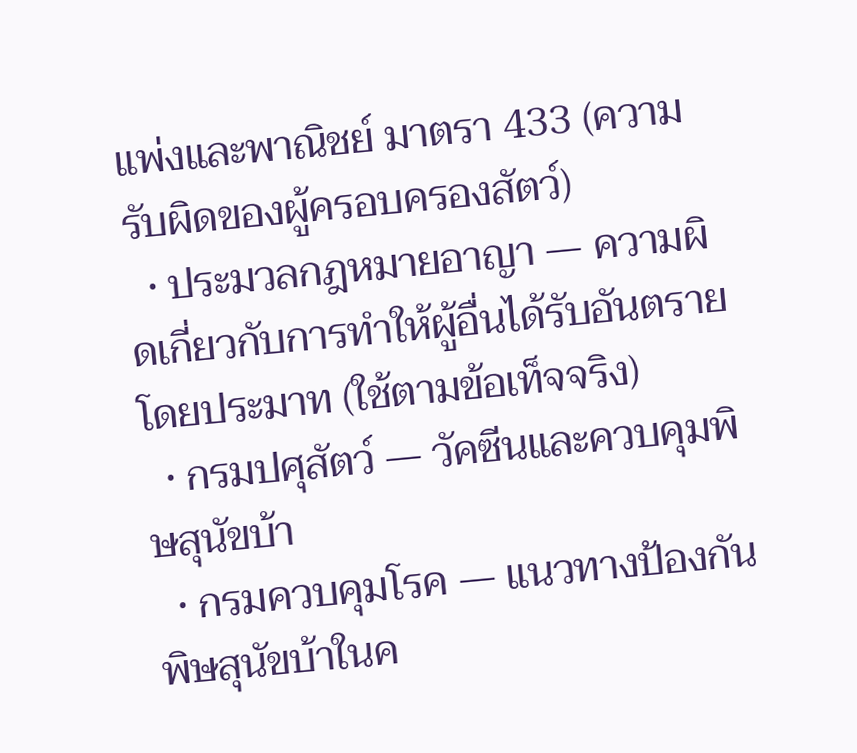แพ่งและพาณิชย์ มาตรา 433 (ความรับผิดของผู้ครอบครองสัตว์)
  • ประมวลกฎหมายอาญา — ความผิดเกี่ยวกับการทำให้ผู้อื่นได้รับอันตรายโดยประมาท (ใช้ตามข้อเท็จจริง)
  • กรมปศุสัตว์ — วัคซีนและควบคุมพิษสุนัขบ้า
  • กรมควบคุมโรค — แนวทางป้องกันพิษสุนัขบ้าในค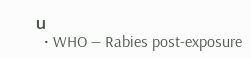น
  • WHO — Rabies post-exposure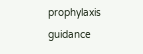prophylaxis guidance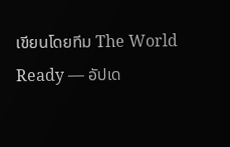เขียนโดยทีม The World Ready — อัปเด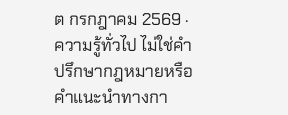ต กรกฎาคม 2569 · ความรู้ทั่วไป ไม่ใช่คำปรึกษากฎหมายหรือคำแนะนำทางกา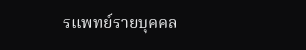รแพทย์รายบุคคล